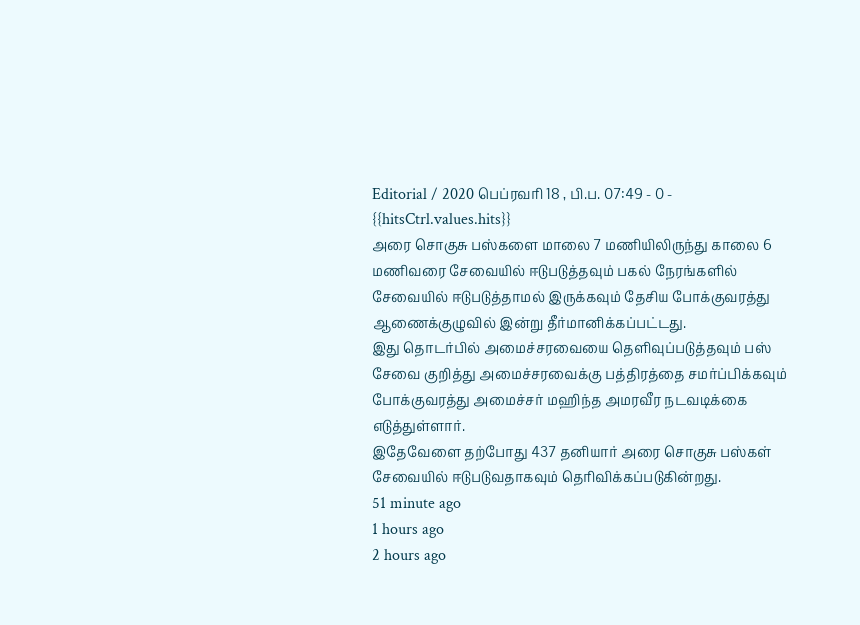Editorial / 2020 பெப்ரவரி 18 , பி.ப. 07:49 - 0 - {{hitsCtrl.values.hits}}
அரை சொகுசு பஸ்களை மாலை 7 மணியிலிருந்து காலை 6 மணிவரை சேவையில் ஈடுபடுத்தவும் பகல் நேரங்களில் சேவையில் ஈடுபடுத்தாமல் இருக்கவும் தேசிய போக்குவரத்து ஆணைக்குழுவில் இன்று தீர்மானிக்கப்பட்டது.
இது தொடர்பில் அமைச்சரவையை தெளிவுப்படுத்தவும் பஸ் சேவை குறித்து அமைச்சரவைக்கு பத்திரத்தை சமர்ப்பிக்கவும் போக்குவரத்து அமைச்சர் மஹிந்த அமரவீர நடவடிக்கை எடுத்துள்ளார்.
இதேவேளை தற்போது 437 தனியார் அரை சொகுசு பஸ்கள் சேவையில் ஈடுபடுவதாகவும் தெரிவிக்கப்படுகின்றது.
51 minute ago
1 hours ago
2 hours ago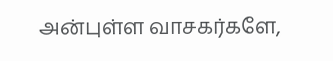அன்புள்ள வாசகர்களே,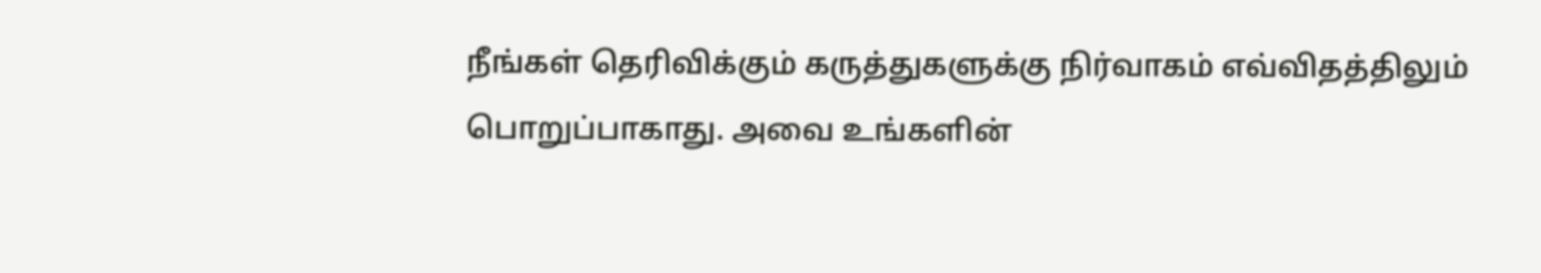நீங்கள் தெரிவிக்கும் கருத்துகளுக்கு நிர்வாகம் எவ்விதத்திலும் பொறுப்பாகாது. அவை உங்களின்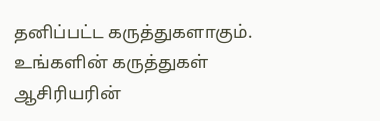தனிப்பட்ட கருத்துகளாகும். உங்களின் கருத்துகள் ஆசிரியரின்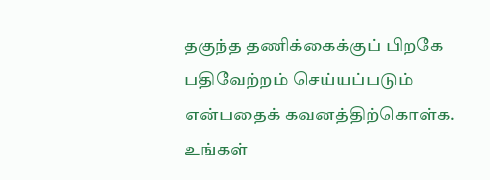தகுந்த தணிக்கைக்குப் பிறகே பதிவேற்றம் செய்யப்படும் என்பதைக் கவனத்திற்கொள்க. உங்கள்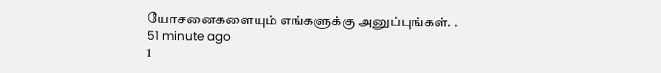யோசனைகளையும் எங்களுக்கு அனுப்புங்கள். .
51 minute ago
1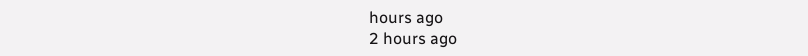hours ago
2 hours ago